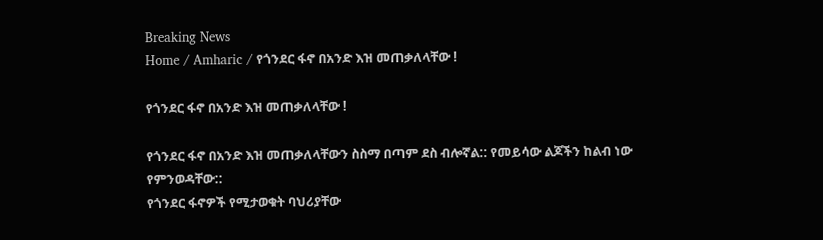Breaking News
Home / Amharic / የጎንደር ፋኖ በአንድ እዝ መጠቃለላቸው !

የጎንደር ፋኖ በአንድ እዝ መጠቃለላቸው !

የጎንደር ፋኖ በአንድ እዝ መጠቃለላቸውን ስስማ በጣም ደስ ብሎኛል:: የመይሳው ልጆችን ከልብ ነው የምንወዳቸው::
የጎንደር ፋኖዎች የሚታወቁት ባህሪያቸው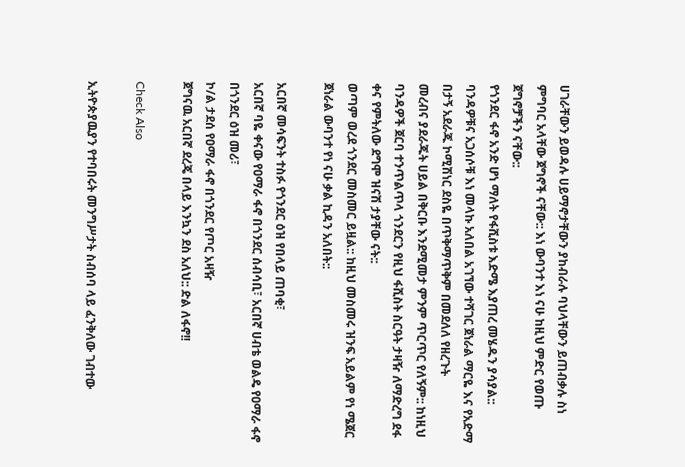ሀገራቸውን ይወዳሉ ሀይማኖታቸውን ያከብራሉ ባህላቸውን ይጠብቃሉ ስነ ምግባር አላቸው ጀግኖች ናቸው:: እነ ውባንተ እነ ናሁ ከዚህ ምድር የወጡ ጀግኖቻችን ናቸው::
የጎንደር ፋኖ አንድ ሆነ ማለት የፋሺስቱ እድሜ እያጠረ መሄዱን ያሳያል:: ባንዳዎቹና አጋሰሶቹ እነ መላኩ አለበል አገኘው ተሻገር ጀነራል ማርዬ እና የአድማ በታኝ አደራጁ ኮሚሽነር ደስዬ በጥቅማጥቅም በመደለለ የዘረጉት
መረብና ያደራጁት ሀይል በቅርቡ እንደሚመታ ምንም ጥርጥር የለኝም:: ከነዚህ ባንዳዎች ጀርባ ተንጥልጥላ ጎንደርን የዚህ ፋሺስት ስርዓት ታዛዥ ለማድረግ ደፋ ቀና የምትለው ደግሞ ዝናሽ ታያቸው ናት::
ወጣም ወረደ ጎንደር መስመር ይዟል:: ከዚህ መስመሩ ዝንፍ አይልም የነ ሜጀር ጀነራል ውባንተ የነ ናሁ ቃል ኪዳን አለበት::

አርበኛ መሳፍንት ተስፉ የጎንደር ዕዝ የበላይ ጠባቂ፣
አርበኛ ባዬ ቀናው የዐማራ ፋኖ በጎንደር ሰብሳቢ፣ አርበኛ ሀብቴ ወልዴ የዐማራ ፋኖ በጎንደር ዕዝ መሪ፣
ኮ/ል ታደሰ የዐማራ ፋኖ በጎንደር የጦር አዛዥ
ጀግናዉ አርበኛ ደረጄ በላይ እንኳን ደስ አለህ:: ድል ለፋኖ!!

Check Also

ኢትዮጵያዉያን የተባበሩት መንግሥታት ስብሰባ ላይ ፈንቅለው ገብተው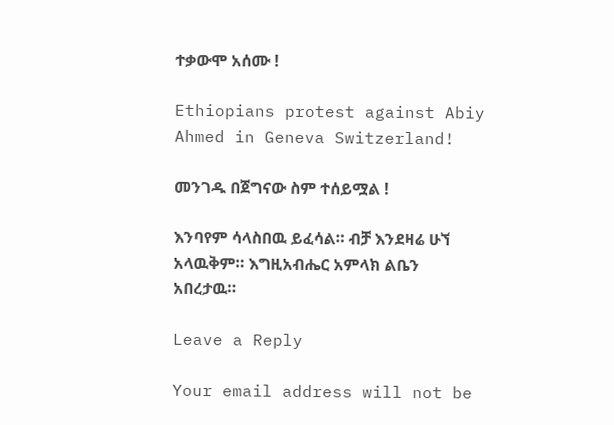ተቃውሞ አሰሙ !

Ethiopians protest against Abiy Ahmed in Geneva Switzerland!

መንገዱ በጀግናው ስም ተሰይሟል !

እንባየም ሳላስበዉ ይፈሳል። ብቻ እንደዛሬ ሁኘ አላዉቅም። እግዚአብሔር አምላክ ልቤን አበረታዉ።

Leave a Reply

Your email address will not be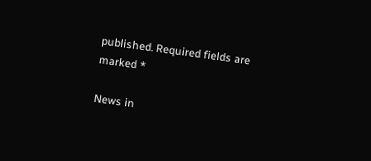published. Required fields are marked *

News in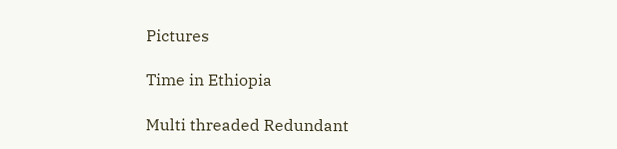Pictures

Time in Ethiopia

Multi threaded Redundant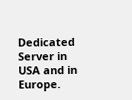Dedicated Server in USA and in Europe.